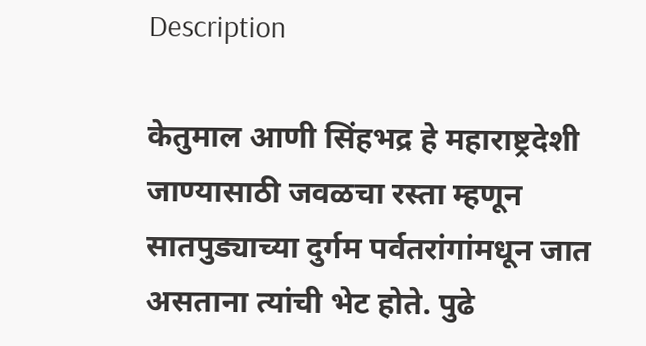Description

केतुमाल आणी सिंहभद्र हे महाराष्ट्रदेशी जाण्यासाठी जवळचा रस्ता म्हणून सातपुड्याच्या दुर्गम पर्वतरांगांमधून जात असताना त्यांची भेट होते. पुढे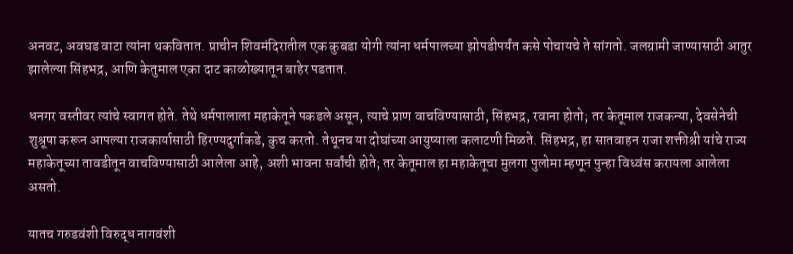अनवट, अवघड वाटा त्यांना थकवितात. प्राचीन शिवमंदिरातील एक कुबडा योगी त्यांना धर्मपालच्या झोपडीपर्यंत कसे पोचायचे ते सांगतो. जलग्रामी जाण्यासाठी आतुर झालेल्या सिंहभद्र, आणि केतुमाल एका दाट काळोख्यातून बाहेर पडतात.

धनगर वस्तीवर त्यांचे स्वागत होते. तेथे धर्मपालाला महाकेतूने पकडले असून, त्याचे प्राण वाचविण्यासाठी, सिंहभद्र, रवाना होतो; तर केतूमाल राजकन्या, देवसेनेची शुश्रूषा करून आपल्या राजकार्यासाठी हिरण्यदुर्गाकडे, कुच करतो. तेथूनच या दोघांच्या आयुष्याला कलाटणी मिळते. सिंहभद्र, हा सातवाहन राजा शक्तीश्री यांचे राज्य महाकेतूच्या तावडीतून वाचविण्यासाठी आलेला आहे, अशी भावना सर्वांची होते; तर केतूमाल हा महाकेतूचा मुलगा पुलोमा म्हणून पुन्हा विध्वंस करायला आलेला असतो.

यातच गरुडवंशी विरुद्ध नागवंशी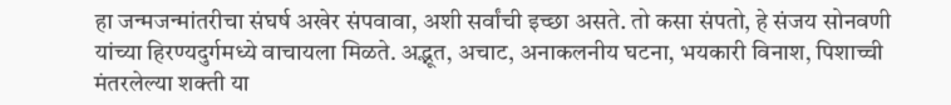हा जन्मजन्मांतरीचा संघर्ष अखेर संपवावा, अशी सर्वांची इच्छा असते. तो कसा संपतो, हे संजय सोनवणी यांच्या हिरण्यदुर्गमध्ये वाचायला मिळते. अद्भूत, अचाट, अनाकलनीय घटना, भयकारी विनाश, पिशाच्ची मंतरलेल्या शक्ती या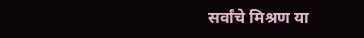सर्वांचे मिश्रण या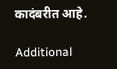कादंबरीत आहे.

Additional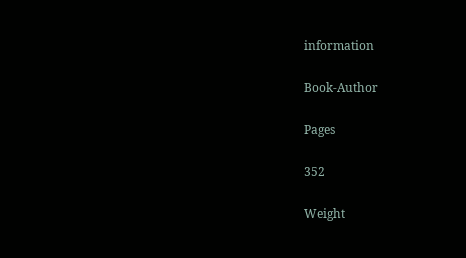information

Book-Author

Pages

352

Weight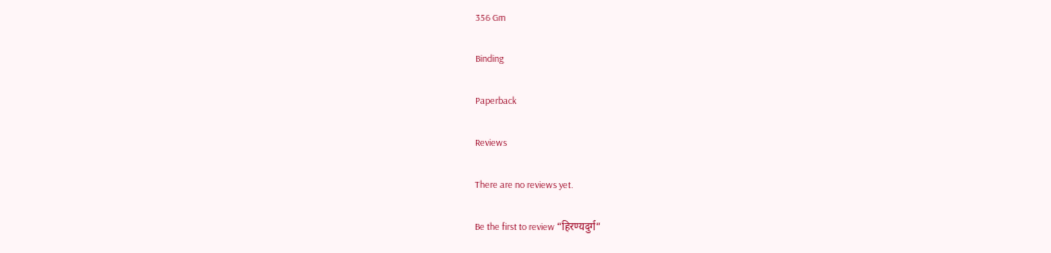356 Gm

Binding

Paperback

Reviews

There are no reviews yet.

Be the first to review “हिरण्यदुर्ग”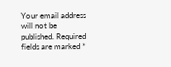Your email address will not be published. Required fields are marked *